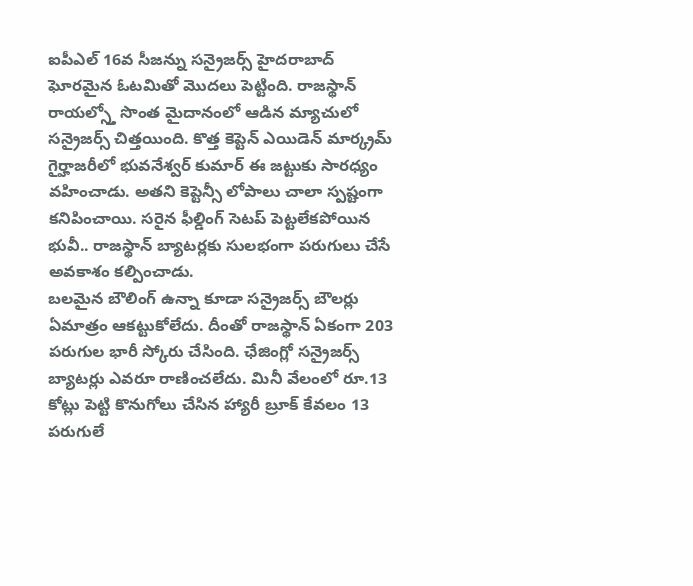ఐపీఎల్ 16వ సీజన్ను సన్రైజర్స్ హైదరాబాద్ ఘోరమైన ఓటమితో మొదలు పెట్టింది. రాజస్థాన్ రాయల్స్తో సొంత మైదానంలో ఆడిన మ్యాచులో సన్రైజర్స్ చిత్తయింది. కొత్త కెప్టెన్ ఎయిడెన్ మార్క్రమ్ గైర్హాజరీలో భువనేశ్వర్ కుమార్ ఈ జట్టుకు సారధ్యం వహించాడు. అతని కెప్టెన్సీ లోపాలు చాలా స్పష్టంగా కనిపించాయి. సరైన ఫీల్డింగ్ సెటప్ పెట్టలేకపోయిన భువీ.. రాజస్థాన్ బ్యాటర్లకు సులభంగా పరుగులు చేసే అవకాశం కల్పించాడు.
బలమైన బౌలింగ్ ఉన్నా కూడా సన్రైజర్స్ బౌలర్లు ఏమాత్రం ఆకట్టుకోలేదు. దీంతో రాజస్థాన్ ఏకంగా 203 పరుగుల భారీ స్కోరు చేసింది. ఛేజింగ్లో సన్రైజర్స్ బ్యాటర్లు ఎవరూ రాణించలేదు. మినీ వేలంలో రూ.13 కోట్లు పెట్టి కొనుగోలు చేసిన హ్యారీ బ్రూక్ కేవలం 13 పరుగులే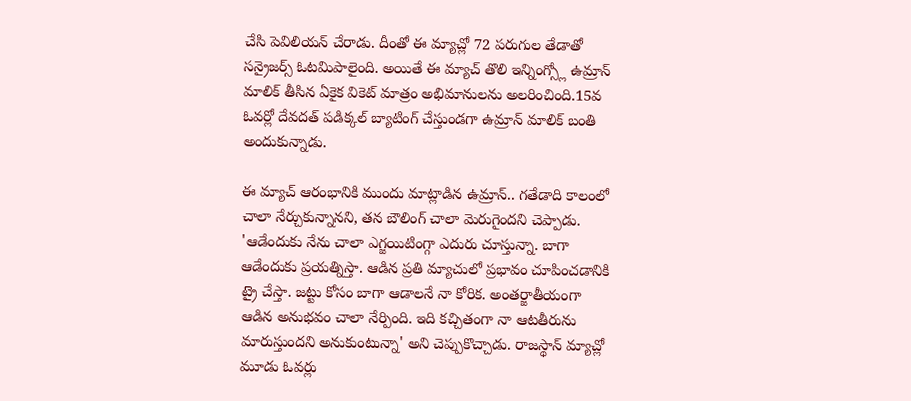చేసి పెవిలియన్ చేరాడు. దీంతో ఈ మ్యాచ్లో 72 పరుగుల తేడాతో సన్రైజర్స్ ఓటమిపాలైంది. అయితే ఈ మ్యాచ్ తొలి ఇన్నింగ్స్లో ఉమ్రాన్ మాలిక్ తీసిన ఏకైక వికెట్ మాత్రం అభిమానులను అలరించింది.15వ ఓవర్లో దేవదత్ పడిక్కల్ బ్యాటింగ్ చేస్తుండగా ఉమ్రాన్ మాలిక్ బంతి అందుకున్నాడు.

ఈ మ్యాచ్ ఆరంభానికి ముందు మాట్లాడిన ఉమ్రాన్.. గతేడాది కాలంలో చాలా నేర్చుకున్నానని, తన బౌలింగ్ చాలా మెరుగైందని చెప్పాడు. 'ఆడేందుకు నేను చాలా ఎగ్జయిటింగ్గా ఎదురు చూస్తున్నా. బాగా ఆడేందుకు ప్రయత్నిస్తా. ఆడిన ప్రతి మ్యాచులో ప్రభావం చూపించడానికి ట్రై చేస్తా. జట్టు కోసం బాగా ఆడాలనే నా కోరిక. అంతర్జాతీయంగా ఆడిన అనుభవం చాలా నేర్పింది. ఇది కచ్చితంగా నా ఆటతీరును మారుస్తుందని అనుకుంటున్నా' అని చెప్పుకొచ్చాడు. రాజస్థాన్ మ్యాచ్లో మూడు ఓవర్లు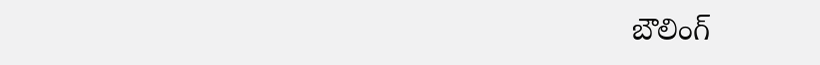బౌలింగ్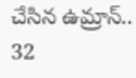చేసిన ఉమ్రాన్.. 32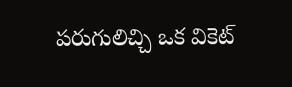పరుగులిచ్చి ఒక వికెట్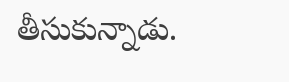తీసుకున్నాడు.